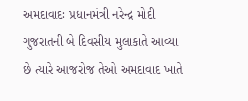અમદાવાદઃ પ્રધાનમંત્રી નરેન્દ્ર મોદી ગુજરાતની બે દિવસીય મુલાકાતે આવ્યા છે ત્યારે આજરોજ તેઓ અમદાવાદ ખાતે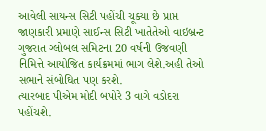આવેલી સાયન્સ સિટી પહોંચી ચૂક્યા છે પ્રાપ્ત જાણકારી પ્રમાણે સાઈન્સ સિટી ખાતેતેઓ વાઇબ્રન્ટ ગુજરાત ગ્લોબલ સમિટના 20 વર્ષની ઉજવણી નિમિત્તે આયોજિત કાર્યક્રમમાં ભાગ લેશે.અહી તેઓ સભાને સંબોઘિત પણ કરશે.
ત્યારબાદ પીએમ મોદી બપોરે 3 વાગે વડોદરા પહોંચશે.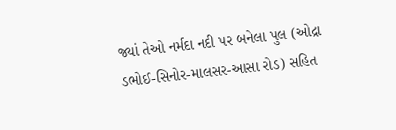જ્યાં તેઓ નર્મદા નદી પર બનેલા પુલ (ઓદ્રા ડભોઈ-સિનોર-માલસર-આસા રોડ) સહિત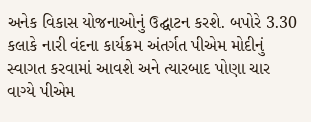અનેક વિકાસ યોજનાઓનું ઉદ્ઘાટન કરશે. બપોરે 3.30 કલાકે નારી વંદના કાર્યક્રમ અંતર્ગત પીએમ મોદીનું સ્વાગત કરવામાં આવશે અને ત્યારબાદ પોણા ચાર વાગ્યે પીએમ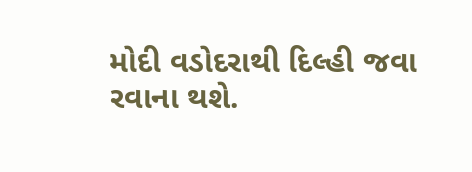મોદી વડોદરાથી દિલ્હી જવા રવાના થશે.